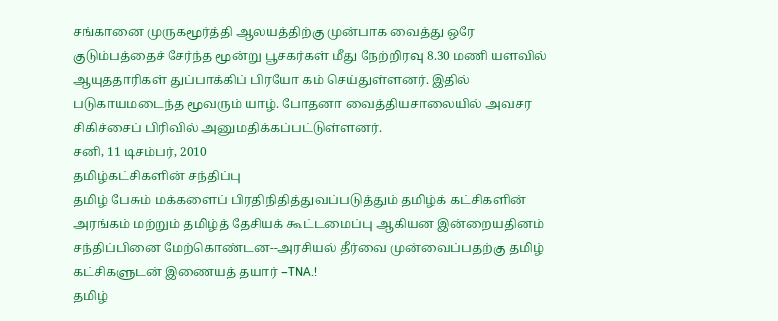சங்கானை முருகமூர்த்தி ஆலயத்திற்கு முன்பாக வைத்து ஒரே குடும்பத்தைச் சேர்ந்த மூன்று பூசகர்கள் மீது நேற்றிரவு 8.30 மணி யளவில் ஆயுததாரிகள் துப்பாக்கிப் பிரயோ கம் செய்துள்ளனர். இதில் படுகாயமடைந்த மூவரும் யாழ். போதனா வைத்தியசாலையில் அவசர சிகிச்சைப் பிரிவில் அனுமதிக்கப்பட்டுள்ளனர்.
சனி, 11 டிசம்பர், 2010
தமிழ்கட்சிகளின் சந்திப்பு
தமிழ் பேசும் மக்களைப் பிரதிநிதித்துவப்படுத்தும் தமிழ்க் கட்சிகளின் அரங்கம் மற்றும் தமிழ்த் தேசியக் கூட்டமைப்பு ஆகியன இன்றையதினம் சந்திப்பினை மேற்கொண்டன--அரசியல் தீர்வை முன்வைப்பதற்கு தமிழ் கட்சிகளுடன் இணையத் தயார் –TNA.!
தமிழ்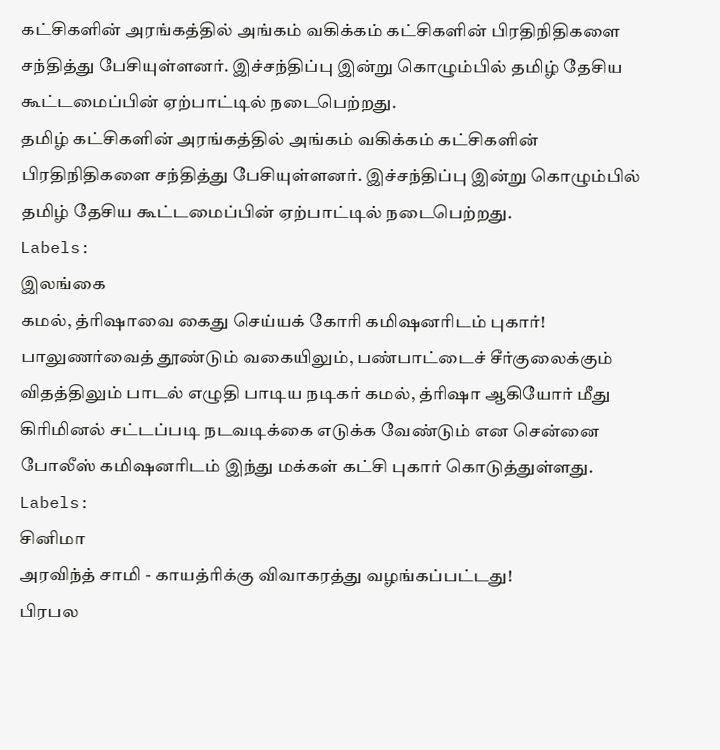கட்சிகளின் அரங்கத்தில் அங்கம் வகிக்கம் கட்சிகளின் பிரதிநிதிகளை சந்தித்து பேசியுள்ளனர். இச்சந்திப்பு இன்று கொழும்பில் தமிழ் தேசிய கூட்டமைப்பின் ஏற்பாட்டில் நடைபெற்றது.
தமிழ் கட்சிகளின் அரங்கத்தில் அங்கம் வகிக்கம் கட்சிகளின் பிரதிநிதிகளை சந்தித்து பேசியுள்ளனர். இச்சந்திப்பு இன்று கொழும்பில் தமிழ் தேசிய கூட்டமைப்பின் ஏற்பாட்டில் நடைபெற்றது.
Labels:
இலங்கை
கமல், த்ரிஷாவை கைது செய்யக் கோரி கமிஷனரிடம் புகார்!
பாலுணர்வைத் தூண்டும் வகையிலும், பண்பாட்டைச் சீர்குலைக்கும் விதத்திலும் பாடல் எழுதி பாடிய நடிகர் கமல், த்ரிஷா ஆகியோர் மீது கிரிமினல் சட்டப்படி நடவடிக்கை எடுக்க வேண்டும் என சென்னை போலீஸ் கமிஷனரிடம் இந்து மக்கள் கட்சி புகார் கொடுத்துள்ளது.
Labels:
சினிமா
அரவிந்த் சாமி - காயத்ரிக்கு விவாகரத்து வழங்கப்பட்டது!
பிரபல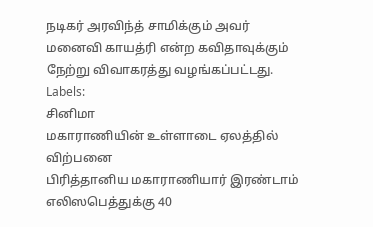நடிகர் அரவிந்த் சாமிக்கும் அவர் மனைவி காயத்ரி என்ற கவிதாவுக்கும் நேற்று விவாகரத்து வழங்கப்பட்டது.
Labels:
சினிமா
மகாராணியின் உள்ளாடை ஏலத்தில் விற்பனை
பிரித்தானிய மகாராணியார் இரண்டாம் எலிஸபெத்துக்கு 40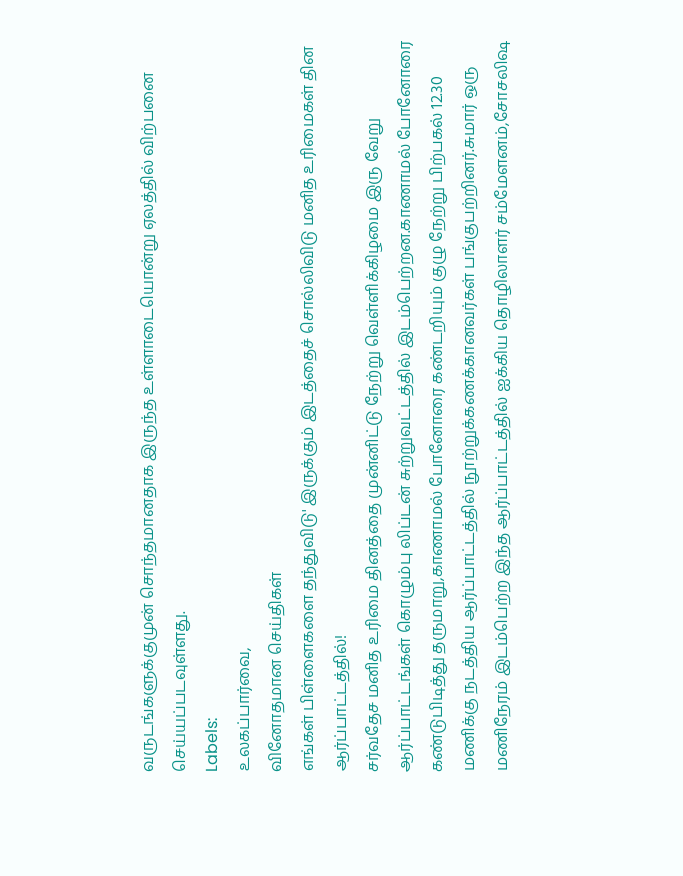வருடங்களுக்குமுன் சொந்தமானதாக இருந்த உள்ளாடையொன்று ஏலத்தில் விற்பனை செய்யப்படவுள்ளது.
Labels:
உலகப்பார்வை,
வினோதமான செய்திகள்
எங்கள் பிள்ளைகளை தந்துவிடு' இருக்கும் இடத்தைச் சொல்லிவிடு மனித உரிமைகள் தின ஆர்ப்பாட்டத்தில்!
சர்வதேச மனித உரிமை தினத்தை முன்னிட்டு நேற்று வெள்ளிக்கிழமை இரு வேறு ஆர்ப்பாட்டங்கள் கொழும்பு லிப்டன் சுற்றுவட்டத்தில் இடம்பெற்றன.காணாமல் போனோரை கண்டுபிடித்து தருமாறு,காணாமல் போனோரை கண்டறியும் குழு நேற்று பிற்பகல் 12.30 மணிக்கு நடத்திய ஆர்ப்பாட்டத்தில் நூற்றுக்கணக்கானவர்கள் பங்குபற்றினர்.சுமார் ஒரு மணிநேரம் இடம்பெற்ற இந்த ஆர்ப்பாட்டத்தில் ஐக்கிய தொழிலாளர் சம்மேளனம்,சோசலிஷ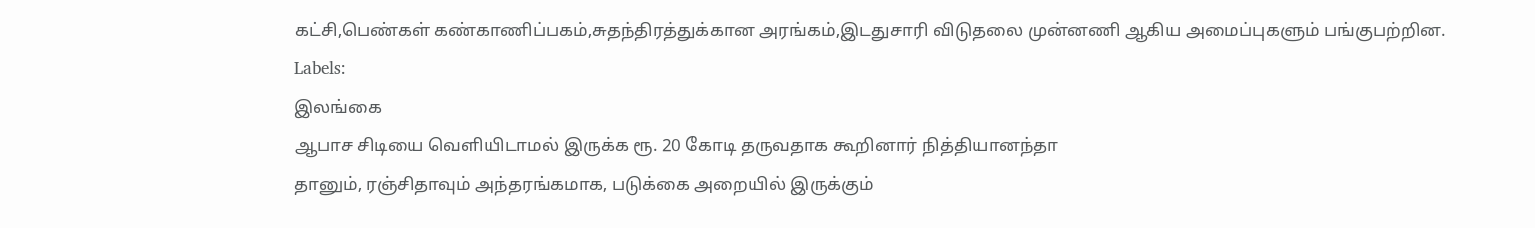கட்சி,பெண்கள் கண்காணிப்பகம்,சுதந்திரத்துக்கான அரங்கம்,இடதுசாரி விடுதலை முன்னணி ஆகிய அமைப்புகளும் பங்குபற்றின.
Labels:
இலங்கை
ஆபாச சிடியை வெளியிடாமல் இருக்க ரூ. 20 கோடி தருவதாக கூறினார் நித்தியானந்தா
தானும், ரஞ்சிதாவும் அந்தரங்கமாக, படுக்கை அறையில் இருக்கும்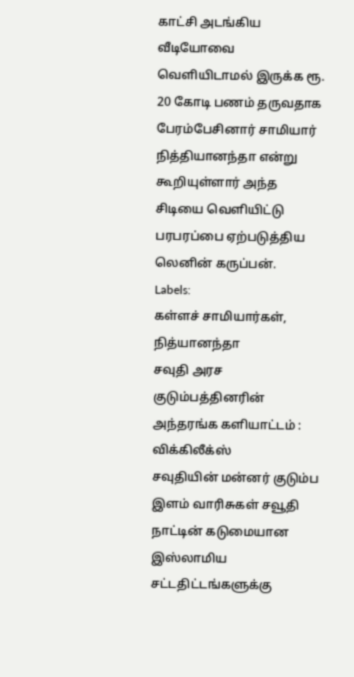காட்சி அடங்கிய வீடியோவை வெளியிடாமல் இருக்க ரூ. 20 கோடி பணம் தருவதாக பேரம்பேசினார் சாமியார் நித்தியானந்தா என்று கூறியுள்ளார் அந்த சிடியை வெளியிட்டு பரபரப்பை ஏற்படுத்திய லெனின் கருப்பன்.
Labels:
கள்ளச் சாமியார்கள்,
நித்யானந்தா
சவுதி அரச குடும்பத்தினரின் அந்தரங்க களியாட்டம் : விக்கிலீக்ஸ்
சவுதியின் மன்னர் குடும்ப இளம் வாரிசுகள் சவூதி நாட்டின் கடுமையான இஸ்லாமிய சட்டதிட்டங்களுக்கு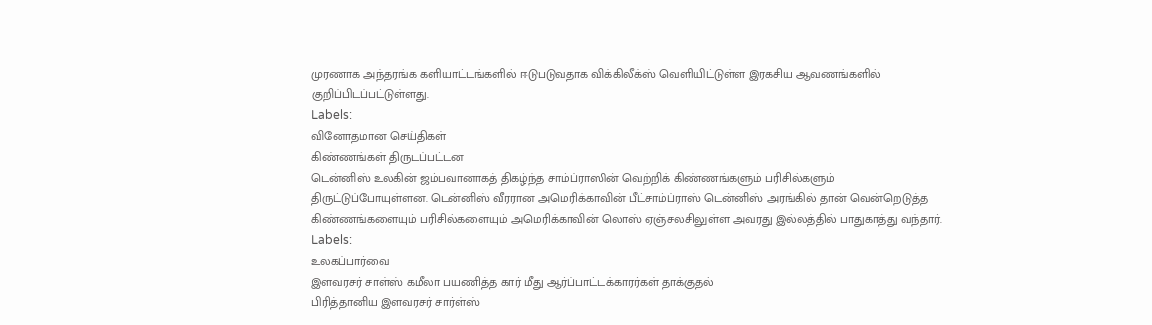முரணாக அந்தரங்க களியாட்டங்களில் ஈடுபடுவதாக விக்கிலீக்ஸ் வெளியிட்டுள்ள இரகசிய ஆவணங்களில் குறிப்பிடப்பட்டுள்ளது.
Labels:
வினோதமான செய்திகள்
கிண்ணங்கள் திருடப்பட்டன
டென்னிஸ் உலகின் ஜம்பவானாகத் திகழ்ந்த சாம்ப்ராஸின் வெற்றிக் கிண்ணங்களும் பரிசில்களும் திருட்டுப்போயுள்ளன. டென்னிஸ் வீரரான அமெரிக்காவின் பீட்சாம்ப்ராஸ் டென்னிஸ் அரங்கில் தான் வென்றெடுத்த கிண்ணங்களையும் பரிசில்களையும் அமெரிக்காவின் லொஸ் ஏஞ்சலசிலுள்ள அவரது இல்லத்தில் பாதுகாத்து வந்தார்.
Labels:
உலகப்பார்வை
இளவரசர் சாள்ஸ் கமீலா பயணித்த கார் மீது ஆர்ப்பாட்டக்காரர்கள் தாக்குதல்
பிரித்தானிய இளவரசர் சார்ள்ஸ்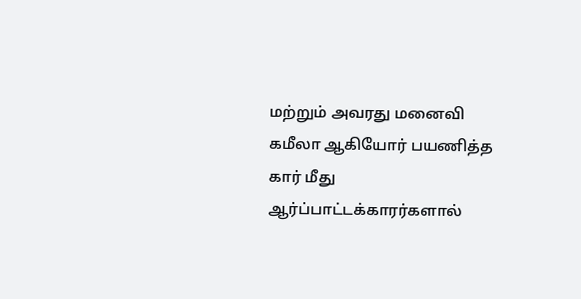மற்றும் அவரது மனைவி கமீலா ஆகியோர் பயணித்த கார் மீது ஆர்ப்பாட்டக்காரர்களால்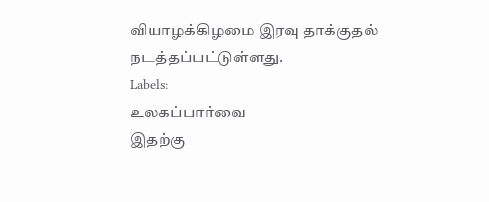வியாழக்கிழமை இரவு தாக்குதல் நடத்தப்பட்டுள்ளது.
Labels:
உலகப்பார்வை
இதற்கு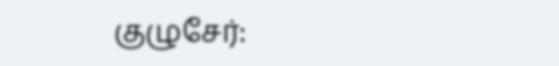குழுசேர்: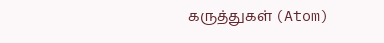கருத்துகள் (Atom)